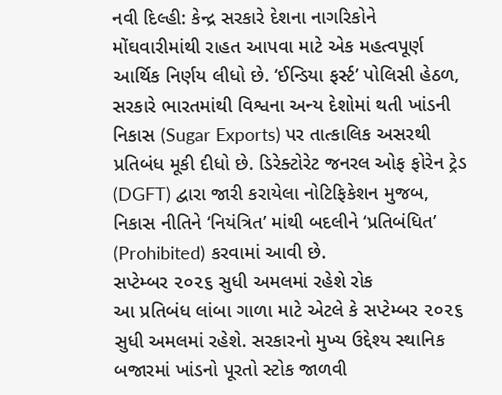નવી દિલ્હી: કેન્દ્ર સરકારે દેશના નાગરિકોને મોંઘવારીમાંથી રાહત આપવા માટે એક મહત્વપૂર્ણ આર્થિક નિર્ણય લીધો છે. ‘ઈન્ડિયા ફર્સ્ટ’ પોલિસી હેઠળ, સરકારે ભારતમાંથી વિશ્વના અન્ય દેશોમાં થતી ખાંડની નિકાસ (Sugar Exports) પર તાત્કાલિક અસરથી પ્રતિબંધ મૂકી દીધો છે. ડિરેક્ટોરેટ જનરલ ઓફ ફોરેન ટ્રેડ (DGFT) દ્વારા જારી કરાયેલા નોટિફિકેશન મુજબ, નિકાસ નીતિને ‘નિયંત્રિત’ માંથી બદલીને ‘પ્રતિબંધિત’ (Prohibited) કરવામાં આવી છે.
સપ્ટેમ્બર ૨૦૨૬ સુધી અમલમાં રહેશે રોક
આ પ્રતિબંધ લાંબા ગાળા માટે એટલે કે સપ્ટેમ્બર ૨૦૨૬ સુધી અમલમાં રહેશે. સરકારનો મુખ્ય ઉદ્દેશ્ય સ્થાનિક બજારમાં ખાંડનો પૂરતો સ્ટોક જાળવી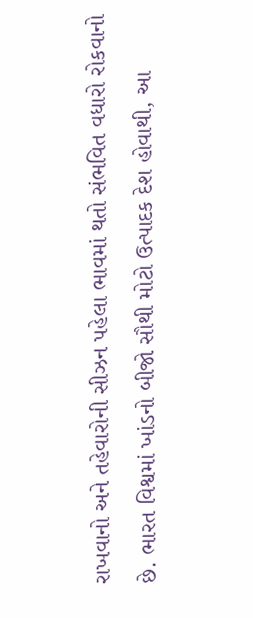રાખવાનો અને તહેવારોની સીઝન પહેલા ભાવમાં થતો સંભવિત વધારો રોકવાનો છે. ભારત વિશ્વમાં ખાંડનો બીજો સૌથી મોટો ઉત્પાદક દેશ હોવાથી, આ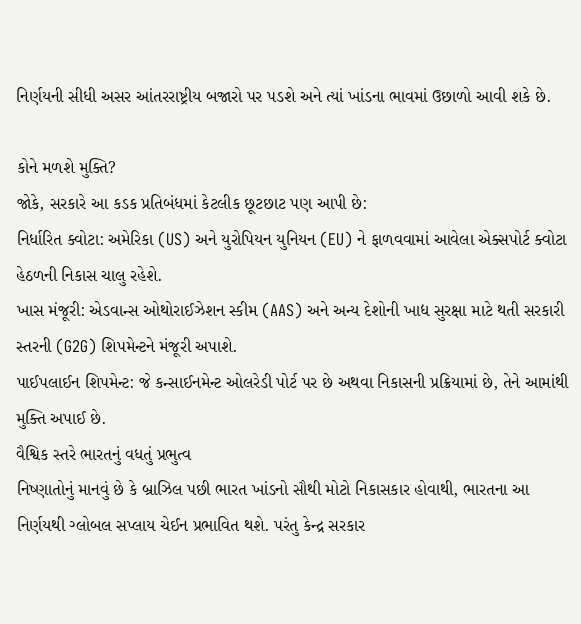નિર્ણયની સીધી અસર આંતરરાષ્ટ્રીય બજારો પર પડશે અને ત્યાં ખાંડના ભાવમાં ઉછાળો આવી શકે છે.

કોને મળશે મુક્તિ?
જોકે, સરકારે આ કડક પ્રતિબંધમાં કેટલીક છૂટછાટ પણ આપી છે:
નિર્ધારિત ક્વોટા: અમેરિકા (US) અને યુરોપિયન યુનિયન (EU) ને ફાળવવામાં આવેલા એક્સપોર્ટ ક્વોટા હેઠળની નિકાસ ચાલુ રહેશે.
ખાસ મંજૂરી: એડવાન્સ ઓથોરાઈઝેશન સ્કીમ (AAS) અને અન્ય દેશોની ખાદ્ય સુરક્ષા માટે થતી સરકારી સ્તરની (G2G) શિપમેન્ટને મંજૂરી અપાશે.
પાઈપલાઈન શિપમેન્ટ: જે કન્સાઈનમેન્ટ ઓલરેડી પોર્ટ પર છે અથવા નિકાસની પ્રક્રિયામાં છે, તેને આમાંથી મુક્તિ અપાઈ છે.
વૈશ્વિક સ્તરે ભારતનું વધતું પ્રભુત્વ
નિષ્ણાતોનું માનવું છે કે બ્રાઝિલ પછી ભારત ખાંડનો સૌથી મોટો નિકાસકાર હોવાથી, ભારતના આ નિર્ણયથી ગ્લોબલ સપ્લાય ચેઈન પ્રભાવિત થશે. પરંતુ કેન્દ્ર સરકાર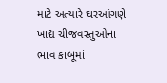માટે અત્યારે ઘરઆંગણે ખાદ્ય ચીજવસ્તુઓના ભાવ કાબૂમાં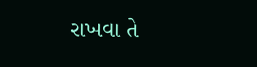રાખવા તે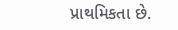પ્રાથમિકતા છે.